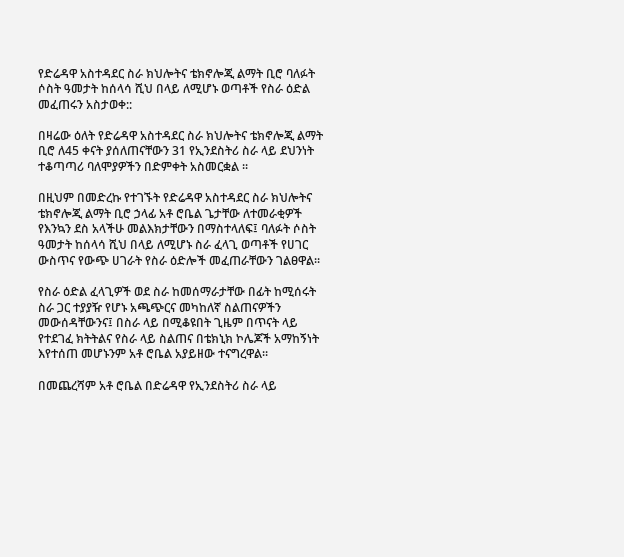የድሬዳዋ አስተዳደር ስራ ክህሎትና ቴክኖሎጂ ልማት ቢሮ ባለፉት ሶስት ዓመታት ከሰላሳ ሺህ በላይ ለሚሆኑ ወጣቶች የስራ ዕድል መፈጠሩን አስታወቀ::

በዛሬው ዕለት የድሬዳዋ አስተዳደር ስራ ክህሎትና ቴክኖሎጂ ልማት ቢሮ ለ45 ቀናት ያሰለጠናቸውን 31 የኢንደስትሪ ስራ ላይ ደህንነት ተቆጣጣሪ ባለሞያዎችን በድምቀት አስመርቋል ፡፡

በዚህም በመድረኩ የተገኙት የድሬዳዋ አስተዳደር ስራ ክህሎትና ቴክኖሎጂ ልማት ቢሮ ኃላፊ አቶ ሮቤል ጌታቸው ለተመራቂዎች የእንኳን ደስ አላችሁ መልእክታቸውን በማስተላለፍ፤ ባለፉት ሶስት ዓመታት ከሰላሳ ሺህ በላይ ለሚሆኑ ስራ ፈላጊ ወጣቶች የሀገር ውስጥና የውጭ ሀገራት የስራ ዕድሎች መፈጠራቸውን ገልፀዋል፡፡

የስራ ዕድል ፈላጊዎች ወደ ስራ ከመሰማራታቸው በፊት ከሚሰሩት ስራ ጋር ተያያዥ የሆኑ አጫጭርና መካከለኛ ስልጠናዎችን መውሰዳቸውንና፤ በስራ ላይ በሚቆዩበት ጊዜም በጥናት ላይ የተደገፈ ክትትልና የስራ ላይ ስልጠና በቴክኒክ ኮሌጆች አማከኝነት እየተሰጠ መሆኑንም አቶ ሮቤል አያይዘው ተናግረዋል።

በመጨረሻም አቶ ሮቤል በድሬዳዋ የኢንደስትሪ ስራ ላይ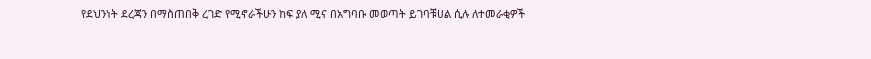የደህንነት ደረጃን በማስጠበቅ ረገድ የሚኖራችሁን ከፍ ያለ ሚና በአግባቡ መወጣት ይገባቹሀል ሲሉ ለተመራቂዎች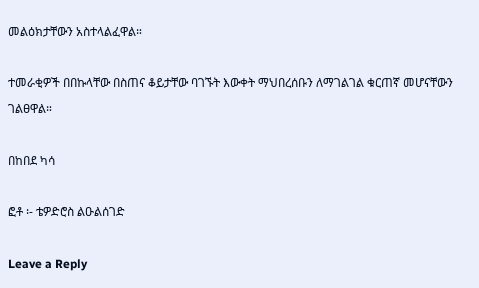መልዕክታቸውን አስተላልፈዋል።

ተመራቂዎች በበኩላቸው በስጠና ቆይታቸው ባገኙት እውቀት ማህበረሰቡን ለማገልገል ቁርጠኛ መሆናቸውን ገልፀዋል።

በከበደ ካሳ

ፎቶ ፡- ቴዎድሮስ ልዑልሰገድ

Leave a Reply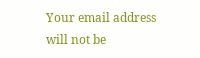Your email address will not be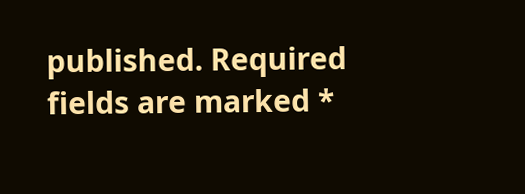published. Required fields are marked *